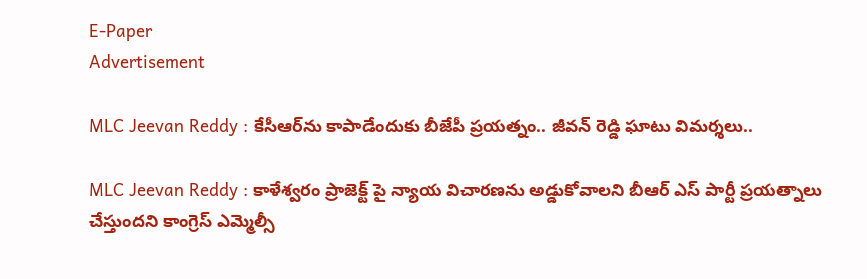E-Paper
Advertisement

MLC Jeevan Reddy : కేసీఆర్‌ను కాపాడేందుకు బీజేపీ ప్రయత్నం.. జీవన్ రెడ్డి ఘాటు విమర్శలు..

MLC Jeevan Reddy : కాళేశ్వరం ప్రాజెక్ట్ పై న్యాయ విచారణను అడ్డుకోవాలని బీఆర్ ఎస్ పార్టీ ప్రయత్నాలు చేస్తుందని కాంగ్రెస్ ఎమ్మెల్సీ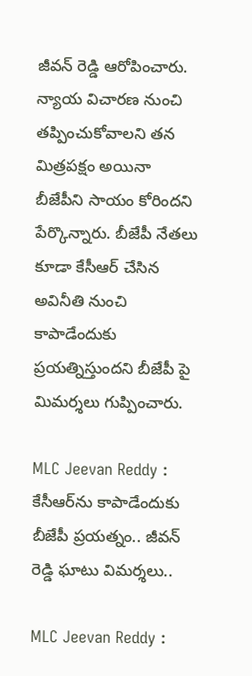జీవన్ రెడ్డి ఆరోపించారు. న్యాయ విచారణ నుంచి తప్పించుకోవాలని తన మిత్రపక్షం అయినా బీజేపీని సాయం కోరిందని పేర్కొన్నారు. బీజేపీ నేతలు కూడా కేసీఆర్ చేసిన అవినీతి నుంచి కాపాడేందుకు ప్రయత్నిస్తుందని బీజేపీ పై మిమర్శలు గుప్పించారు.

MLC Jeevan Reddy : కేసీఆర్‌ను కాపాడేందుకు బీజేపీ ప్రయత్నం.. జీవన్ రెడ్డి ఘాటు విమర్శలు..

MLC Jeevan Reddy :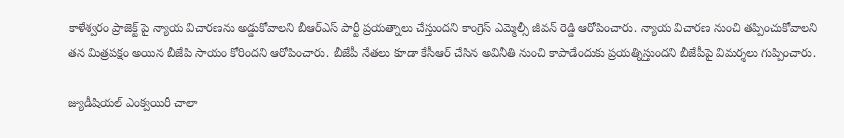కాళేశ్వరం ప్రాజెక్ట్ పై న్యాయ విచారణను అడ్డుకోవాలని బీఆర్‌ఎస్ పార్టీ ప్రయత్నాలు చేస్తుందని కాంగ్రెస్ ఎమ్మెల్సీ జీవన్ రెడ్డి ఆరోపించారు. న్యాయ విచారణ నుంచి తప్పించుకోవాలని తన మిత్రపక్షం అయిన బీజేపి సాయం కోరిందని ఆరోపించారు. బీజేపీ నేతలు కూడా కేసీఆర్ చేసిన అవినీతి నుంచి కాపాడేందుకు ప్రయత్నిస్తుందని బీజేపీ‌పై విమర్శలు గుప్పించారు.

జ్యుడీషియల్ ఎంక్వయిరీ చాలా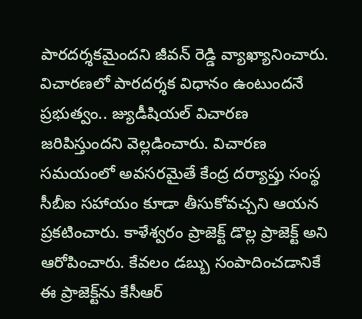పారదర్శకమైందని జీవన్ రెడ్డి వ్యాఖ్యానించారు. విచారణలో పారదర్శక విధానం ఉంటుందనే ప్రభుత్వం.. జ్యుడీషియల్ విచారణ జరిపిస్తుందని వెల్లడించారు. విచారణ సమయంలో అవసరమైతే కేంద్ర దర్యాప్తు సంస్థ సీబీఐ‌ సహాయం కూడా తీసుకోవచ్చని ఆయన ప్రకటించారు. కాళేశ్వరం ప్రాజెక్ట్ డొల్ల ప్రాజెక్ట్ అని ఆరోపించారు. కేవలం డబ్బు సంపాదించడానికే ఈ ప్రాజెక్ట్‌ను కేసీఆర్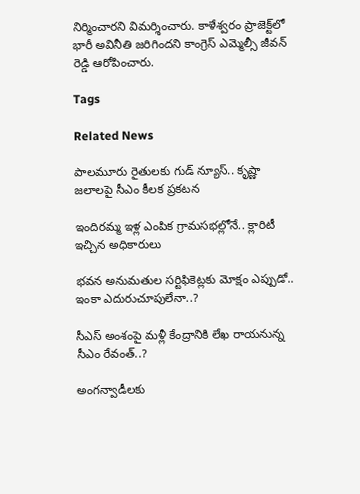నిర్మించారని విమర్శించారు. కాళేశ్వరం ప్రాజెక్ట్‌లో భారీ అవినీతి జరిగిందని కాంగ్రెస్ ఎమ్మెల్సీ జీవన్ రెడ్డి ఆరోపించారు.

Tags

Related News

పాలమూరు రైతులకు గుడ్ న్యూస్.. కృష్ణా జలాలపై సీఎం కీలక ప్రకటన

ఇందిరమ్మ ఇళ్ల ఎంపిక గ్రామసభల్లోనే.. క్లారిటీ ఇచ్చిన అధికారులు

భవన అనుమతుల సర్టిఫికెట్లకు మోక్షం ఎప్పుడో.. ఇంకా ఎదురుచూపులేనా..?

సీఎస్ అంశంపై మళ్లీ కేంద్రానికి లేఖ రాయనున్న సీఎం రేవంత్..?

అంగన్వాడీలకు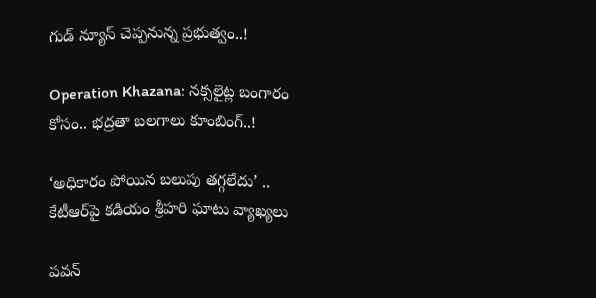గుడ్ న్యూస్ చెప్పనున్న ప్రభుత్వం..!

Operation Khazana: నక్సలైట్ల బంగారం కోసం.. భద్రతా బలగాలు కూంబింగ్..!

‘అధికారం పోయిన బలుపు తగ్గలేదు’ .. కేటీఆర్‌పై కడియం శ్రీహరి ఘాటు వ్యాఖ్యలు

పవన్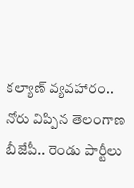కల్యాణ్ వ్యవహారం.. నోరు విప్పిన తెలంగాణ బీజేపీ.. రెండు పార్టీలు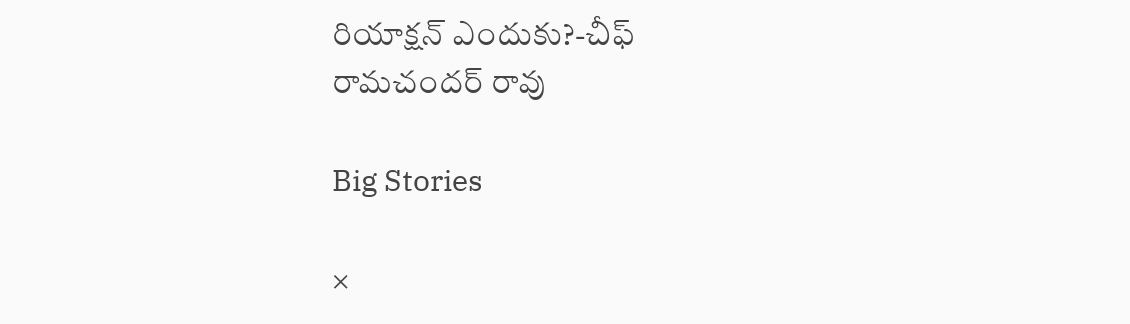రియాక్షన్ ఎందుకు?-చీఫ్ రామచందర్ రావు

Big Stories

×